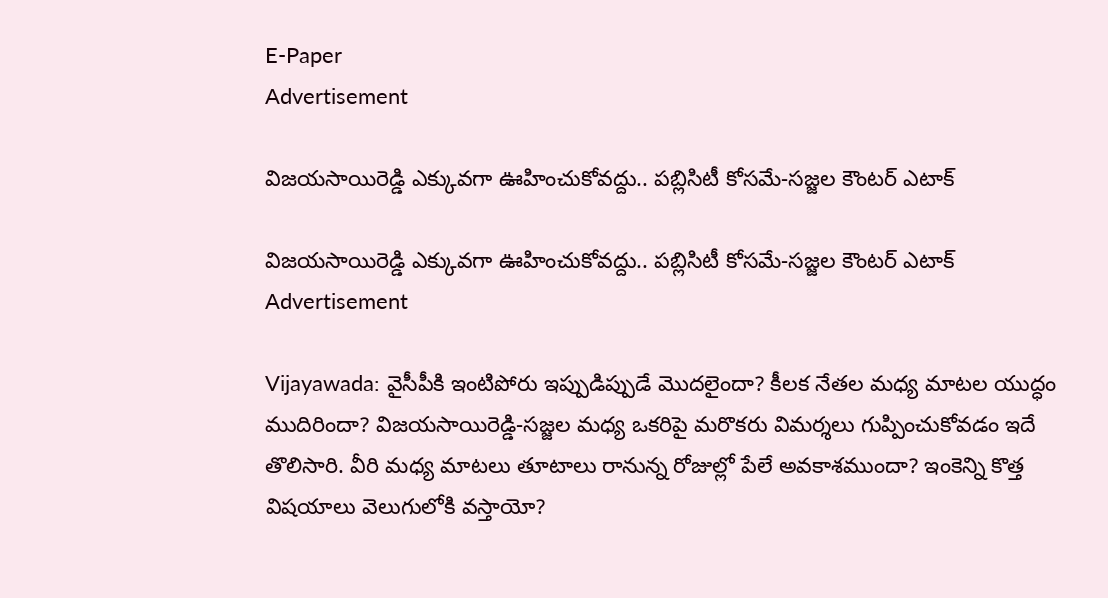E-Paper
Advertisement

విజయసాయిరెడ్డి ఎక్కువగా ఊహించుకోవద్దు.. పబ్లిసిటీ కోసమే-సజ్జల కౌంటర్ ఎటాక్

విజయసాయిరెడ్డి ఎక్కువగా ఊహించుకోవద్దు.. పబ్లిసిటీ కోసమే-సజ్జల కౌంటర్ ఎటాక్
Advertisement

Vijayawada: వైసీపీకి ఇంటిపోరు ఇప్పుడిప్పుడే మొదలైందా? కీలక నేతల మధ్య మాటల యుద్ధం ముదిరిందా? విజయసాయిరెడ్డి-సజ్జల మధ్య ఒకరిపై మరొకరు విమర్శలు గుప్పించుకోవడం ఇదే తొలిసారి. వీరి మధ్య మాటలు తూటాలు రానున్న రోజుల్లో పేలే అవకాశముందా? ఇంకెన్ని కొత్త విషయాలు వెలుగులోకి వస్తాయో?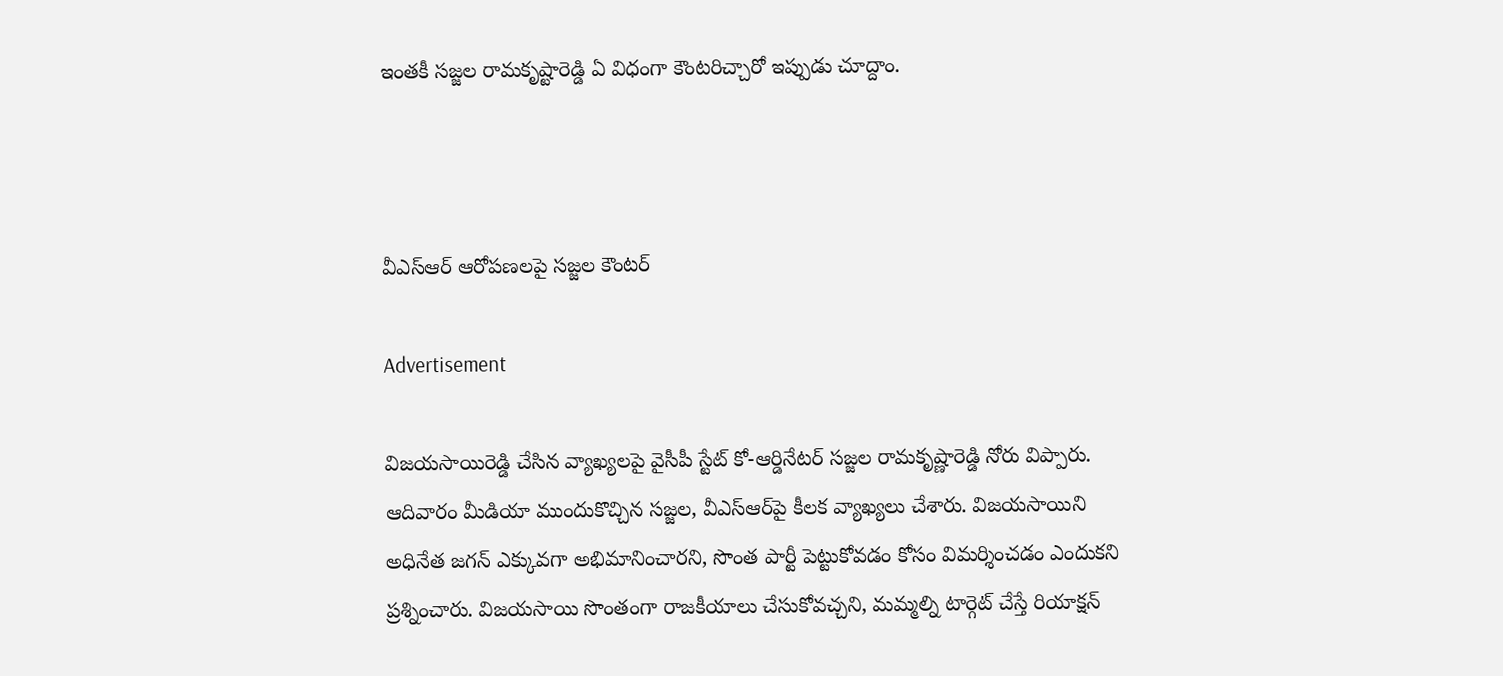ఇంతకీ సజ్జల రామకృష్టారెడ్డి ఏ విధంగా కౌంటరిచ్చారో ఇప్పుడు చూద్దాం.



వీఎస్ఆర్ ఆరోపణలపై సజ్జల కౌంటర్

Advertisement

విజయసాయిరెడ్డి చేసిన వ్యాఖ్యలపై వైసీపీ స్టేట్ కో-ఆర్డినేటర్ సజ్జల రామకృష్ణారెడ్డి నోరు విప్పారు. ఆదివారం మీడియా ముందుకొచ్చిన సజ్జల, వీఎస్ఆర్‌పై కీలక వ్యాఖ్యలు చేశారు. విజయసాయిని అధినేత జగన్‌ ఎక్కువగా అభిమానించారని, సొంత పార్టీ పెట్టుకోవడం కోసం విమర్శించడం ఎందుకని ప్రశ్నించారు. విజయసాయి సొంతంగా రాజకీయాలు చేసుకోవచ్చని, మమ్మల్ని టార్గెట్ చేస్తే రియాక్షన్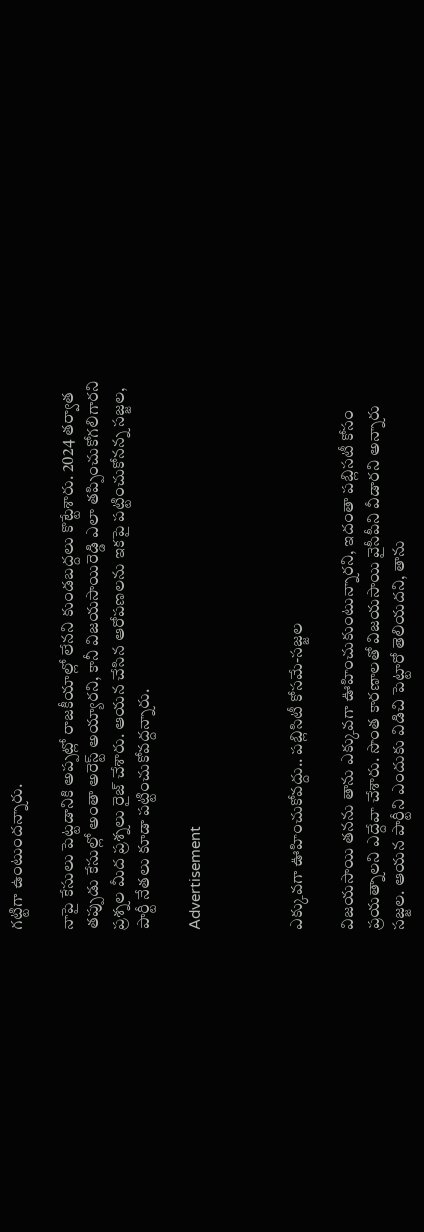గట్టిగా ఉంటుందన్నారు.

నాపై కేసులు పెట్టడానికి అప్పట్లో రాజకీయాల్లో లేనని కుండబద్దలు కొట్టేశారు. 2024 తర్వాత తప్పుడు కేసుల్లో అంతా అరెస్ట్ అయ్యారని, కానీ విజయసాయిరెడ్డి ఎలా తప్పించుకోగలిగారని ప్రశ్నల మీద ప్రశ్నలు రైజ్ చేశారు. ఆయన చేసిన ఆరోపణలను ఇకపై పట్టించుకోనన్న సజ్జల, పార్టీ నేతలు కూడా పట్టించుకోవద్దన్నారు.

Advertisement



ఎక్కువగా ఊహించుకోవద్దు.. పబ్లిసిటీ కోసమే-సజ్జల

విజయసాయి తనను తాను ఎక్కువగా ఊహించుకుంటున్నారని, ఇదంతా పబ్లిసటీ కోసం ప్రయత్నాలని ఎద్దేవా చేశారు. సొంత కారణాలతో విజయసాయి వైసీపీని వీడారని అన్నారు సజ్జల. ఆయన పార్టీని ఎందుకు విడిచి పెట్టారో తెలియదని, తాను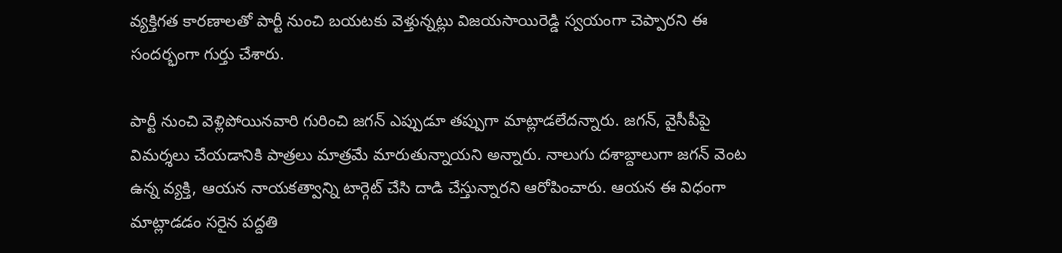వ్యక్తిగత కారణాలతో పార్టీ నుంచి బయటకు వెళ్తున్నట్లు విజయసాయిరెడ్డి స్వయంగా చెప్పారని ఈ సందర్భంగా గుర్తు చేశారు.

పార్టీ నుంచి వెళ్లిపోయినవారి గురించి జగన్ ఎప్పుడూ తప్పుగా మాట్లాడలేదన్నారు. జగన్‌, వైసీపీపై విమర్శలు చేయడానికి పాత్రలు మాత్రమే మారుతున్నాయని అన్నారు. నాలుగు దశాబ్దాలుగా జగన్ వెంట ఉన్న వ్యక్తి, ఆయన నాయకత్వాన్ని టార్గెట్‌ చేసి దాడి చేస్తున్నారని ఆరోపించారు. ఆయన ఈ విధంగా మాట్లాడడం సరైన పద్దతి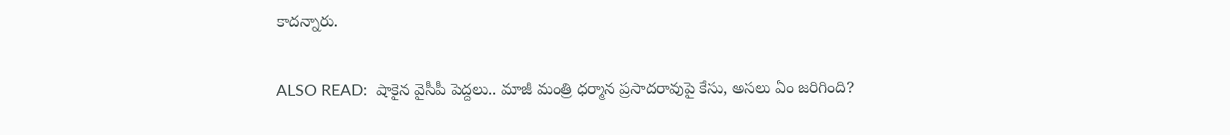కాదన్నారు.

ALSO READ:  షాకైన వైసీపీ పెద్దలు.. మాజీ మంత్రి ధర్మాన ప్రసాదరావుపై కేసు, అసలు ఏం జరిగింది?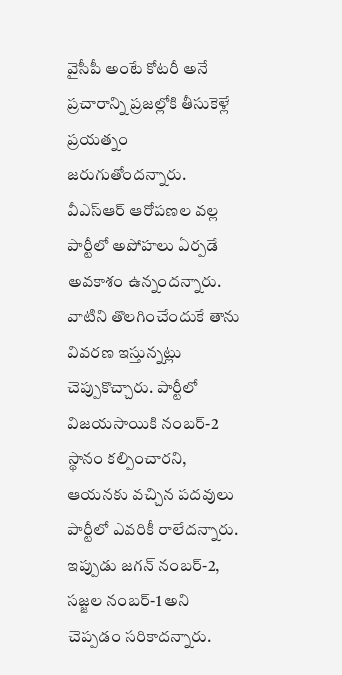వైసీపీ అంటే కోటరీ అనే ప్రచారాన్ని ప్రజల్లోకి తీసుకెళ్లే ప్రయత్నం జరుగుతోందన్నారు. వీఎస్ఆర్ ఆరోపణల వల్ల పార్టీలో అపోహలు ఏర్పడే అవకాశం ఉన్నందన్నారు. వాటిని తొలగించేందుకే తాను వివరణ ఇస్తున్నట్లు చెప్పుకొచ్చారు. పార్టీలో విజయసాయికి నంబర్‌-2 స్థానం కల్పించారని, ఆయనకు వచ్చిన పదవులు పార్టీలో ఎవరికీ రాలేదన్నారు. ఇప్పుడు జగన్ నంబర్‌-2, సజ్జల నంబర్‌-1 అని చెప్పడం సరికాదన్నారు.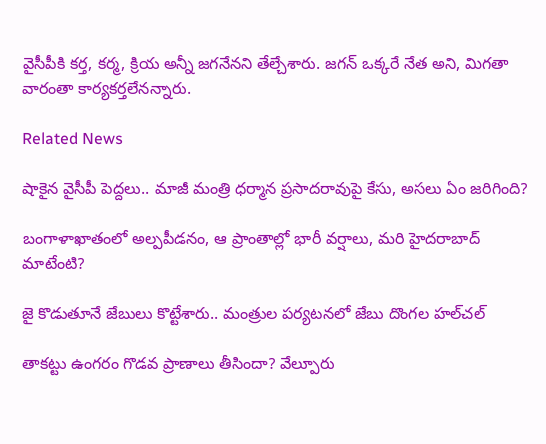వైసీపీకి కర్త, కర్మ, క్రియ అన్నీ జగనేనని తేల్చేశారు. జగన్ ఒక్కరే నేత అని, మిగతా వారంతా కార్యకర్తలేనన్నారు.

Related News

షాకైన వైసీపీ పెద్దలు.. మాజీ మంత్రి ధర్మాన ప్రసాదరావుపై కేసు, అసలు ఏం జరిగింది?

బంగాళాఖాతంలో అల్పపీడనం, ఆ ప్రాంతాల్లో భారీ వర్షాలు, మరి హైదరాబాద్ మాటేంటి?

జై కొడుతూనే జేబులు కొట్టేశారు.. మంత్రుల పర్యటనలో జేబు దొంగల హల్‌చల్

తాకట్టు ఉంగరం గొడవ ప్రాణాలు తీసిందా? వేల్పూరు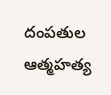దంపతుల ఆత్మహత్య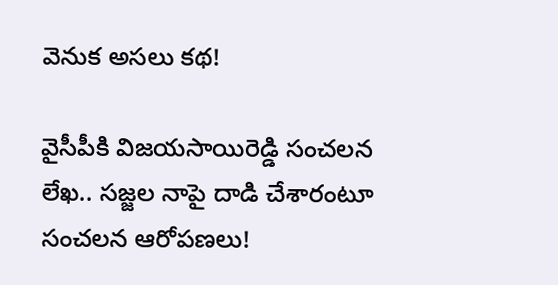వెనుక అసలు కథ!

వైసీపీకి విజయసాయిరెడ్డి సంచలన లేఖ.. సజ్జల నాపై దాడి చేశారంటూ సంచలన ఆరోపణలు!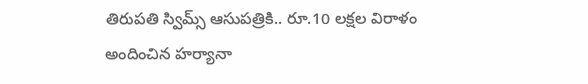తిరుపతి స్విమ్స్ ఆసుపత్రికి.. రూ.10 లక్షల విరాళం అందించిన హర్యానా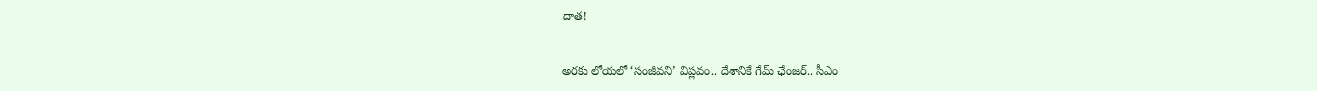దాత!

అరకు లోయలో ‘సంజీవని’ విప్లవం.. దేశానికే గేమ్ ఛేంజర్.. సీఎం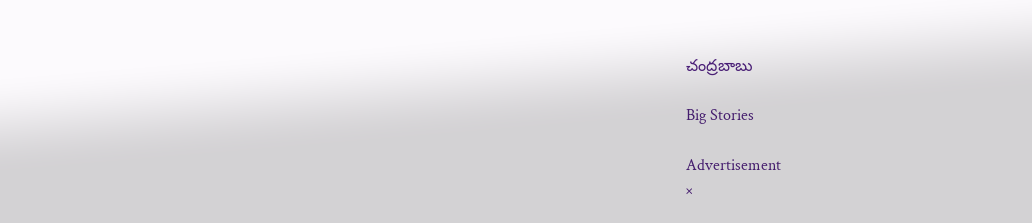చంద్రబాబు

Big Stories

Advertisement
×